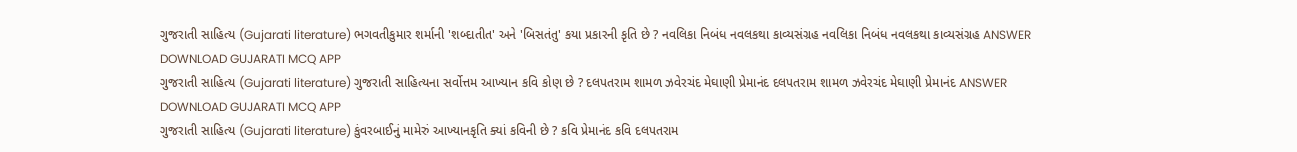ગુજરાતી સાહિત્ય (Gujarati literature) ભગવતીકુમાર શર્માની 'શબ્દાતીત' અને 'બિસતંતુ' કયા પ્રકારની કૃતિ છે ? નવલિકા નિબંધ નવલકથા કાવ્યસંગ્રહ નવલિકા નિબંધ નવલકથા કાવ્યસંગ્રહ ANSWER DOWNLOAD GUJARATI MCQ APP
ગુજરાતી સાહિત્ય (Gujarati literature) ગુજરાતી સાહિત્યના સર્વોત્તમ આખ્યાન કવિ કોણ છે ? દલપતરામ શામળ ઝવેરચંદ મેઘાણી પ્રેમાનંદ દલપતરામ શામળ ઝવેરચંદ મેઘાણી પ્રેમાનંદ ANSWER DOWNLOAD GUJARATI MCQ APP
ગુજરાતી સાહિત્ય (Gujarati literature) કુંવરબાઈનું મામેરું આખ્યાનકૃતિ ક્યાં કવિની છે ? કવિ પ્રેમાનંદ કવિ દલપતરામ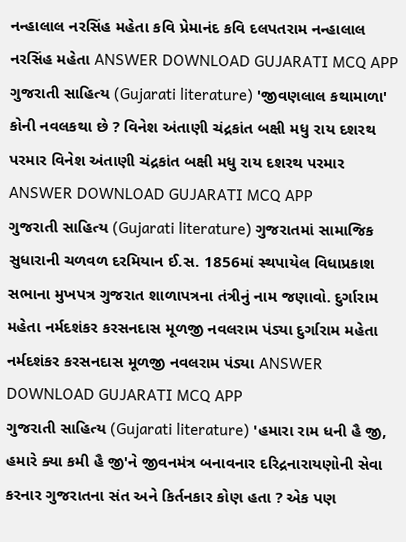નન્હાલાલ નરસિંહ મહેતા કવિ પ્રેમાનંદ કવિ દલપતરામ નન્હાલાલ નરસિંહ મહેતા ANSWER DOWNLOAD GUJARATI MCQ APP
ગુજરાતી સાહિત્ય (Gujarati literature) 'જીવણલાલ કથામાળા' કોની નવલકથા છે ? વિનેશ અંતાણી ચંદ્રકાંત બક્ષી મધુ રાય દશરથ પરમાર વિનેશ અંતાણી ચંદ્રકાંત બક્ષી મધુ રાય દશરથ પરમાર ANSWER DOWNLOAD GUJARATI MCQ APP
ગુજરાતી સાહિત્ય (Gujarati literature) ગુજરાતમાં સામાજિક સુધારાની ચળવળ દરમિયાન ઈ.સ. 1856માં સ્થપાયેલ વિધાપ્રકાશ સભાના મુખપત્ર ગુજરાત શાળાપત્રના તંત્રીનું નામ જણાવો. દુર્ગારામ મહેતા નર્મદશંકર કરસનદાસ મૂળજી નવલરામ પંડ્યા દુર્ગારામ મહેતા નર્મદશંકર કરસનદાસ મૂળજી નવલરામ પંડ્યા ANSWER DOWNLOAD GUJARATI MCQ APP
ગુજરાતી સાહિત્ય (Gujarati literature) 'હમારા રામ ધની હૈ જી, હમારે ક્યા કમી હૈ જી'ને જીવનમંત્ર બનાવનાર દરિદ્રનારાયણોની સેવા કરનાર ગુજરાતના સંત અને કિર્તનકાર કોણ હતા ? એક પણ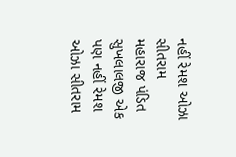નહીં રેમશ ઓઝા સીતરામ મહારાજ પંડિત સુખલાલજી એક પણ નહીં રેમશ ઓઝા સીતરામ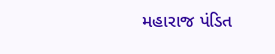મહારાજ પંડિત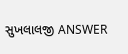સુખલાલજી ANSWER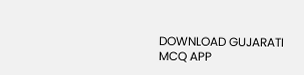DOWNLOAD GUJARATI MCQ APP